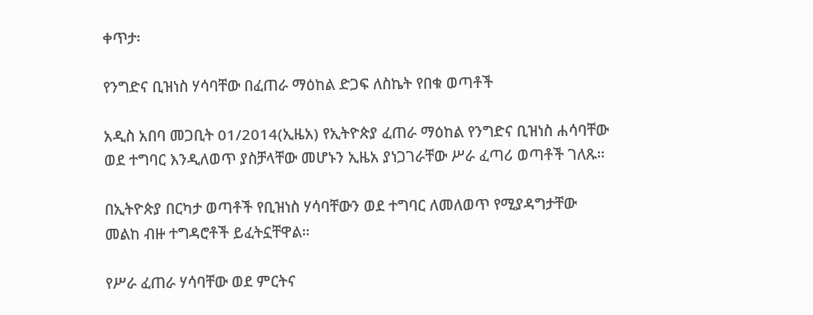ቀጥታ፡

የንግድና ቢዝነስ ሃሳባቸው በፈጠራ ማዕከል ድጋፍ ለስኬት የበቁ ወጣቶች

አዲስ አበባ መጋቢት 01/2014(ኢዜአ) የኢትዮጵያ ፈጠራ ማዕከል የንግድና ቢዝነስ ሐሳባቸው ወደ ተግባር እንዲለወጥ ያስቻላቸው መሆኑን ኢዜአ ያነጋገራቸው ሥራ ፈጣሪ ወጣቶች ገለጹ።

በኢትዮጵያ በርካታ ወጣቶች የቢዝነስ ሃሳባቸውን ወደ ተግባር ለመለወጥ የሚያዳግታቸው መልከ ብዙ ተግዳሮቶች ይፈትኗቸዋል።

የሥራ ፈጠራ ሃሳባቸው ወደ ምርትና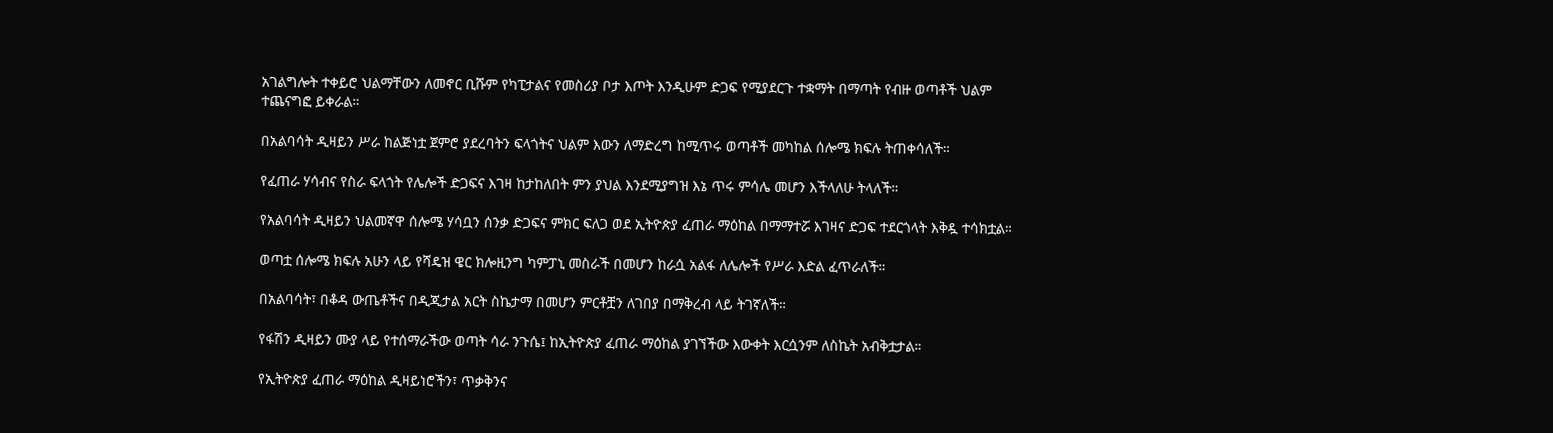አገልግሎት ተቀይሮ ህልማቸውን ለመኖር ቢሹም የካፒታልና የመስሪያ ቦታ እጦት እንዲሁም ድጋፍ የሚያደርጉ ተቋማት በማጣት የብዙ ወጣቶች ህልም ተጨናግፎ ይቀራል።

በአልባሳት ዲዛይን ሥራ ከልጅነቷ ጀምሮ ያደረባትን ፍላጎትና ህልም እውን ለማድረግ ከሚጥሩ ወጣቶች መካከል ሰሎሜ ክፍሉ ትጠቀሳለች።

የፈጠራ ሃሳብና የስራ ፍላጎት የሌሎች ድጋፍና እገዛ ከታከለበት ምን ያህል እንደሚያግዝ እኔ ጥሩ ምሳሌ መሆን እችላለሁ ትላለች።

የአልባሳት ዲዛይን ህልመኛዋ ሰሎሜ ሃሳቧን ሰንቃ ድጋፍና ምክር ፍለጋ ወደ ኢትዮጵያ ፈጠራ ማዕከል በማማተሯ እገዛና ድጋፍ ተደርጎላት እቅዷ ተሳክቷል።

ወጣቷ ሰሎሜ ክፍሉ አሁን ላይ የሻዴዝ ዌር ክሎዚንግ ካምፓኒ መስራች በመሆን ከራሷ አልፋ ለሌሎች የሥራ እድል ፈጥራለች።

በአልባሳት፣ በቆዳ ውጤቶችና በዲጂታል አርት ስኬታማ በመሆን ምርቶቿን ለገበያ በማቅረብ ላይ ትገኛለች።

የፋሽን ዲዛይን ሙያ ላይ የተሰማራችው ወጣት ሳራ ንጉሴ፤ ከኢትዮጵያ ፈጠራ ማዕከል ያገኘችው እውቀት እርሷንም ለስኬት አብቅቷታል።

የኢትዮጵያ ፈጠራ ማዕከል ዲዛይነሮችን፣ ጥቃቅንና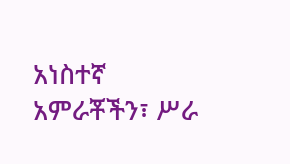አነስተኛ አምራቾችን፣ ሥራ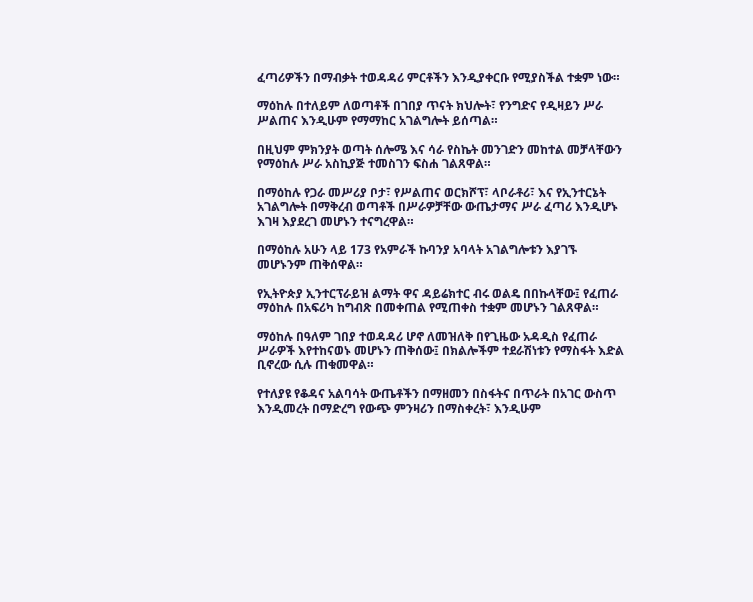ፈጣሪዎችን በማብቃት ተወዳዳሪ ምርቶችን እንዲያቀርቡ የሚያስችል ተቋም ነው።

ማዕከሉ በተለይም ለወጣቶች በገበያ ጥናት ክህሎት፣ የንግድና የዲዛይን ሥራ ሥልጠና እንዲሁም የማማከር አገልግሎት ይሰጣል።

በዚህም ምክንያት ወጣት ሰሎሜ እና ሳራ የስኬት መንገድን መከተል መቻላቸውን የማዕከሉ ሥራ አስኪያጅ ተመስገን ፍስሐ ገልጸዋል።

በማዕከሉ የጋራ መሥሪያ ቦታ፣ የሥልጠና ወርክሾፕ፣ ላቦራቶሪ፣ እና የኢንተርኔት አገልግሎት በማቅረብ ወጣቶች በሥራዎቻቸው ውጤታማና ሥራ ፈጣሪ እንዲሆኑ እገዛ እያደረገ መሆኑን ተናግረዋል።

በማዕከሉ አሁን ላይ 173 የአምራች ኩባንያ አባላት አገልግሎቱን እያገኙ መሆኑንም ጠቅሰዋል።

የኢትዮጵያ ኢንተርፕራይዝ ልማት ዋና ዳይሬክተር ብሩ ወልዴ በበኩላቸው፤ የፈጠራ ማዕከሉ በአፍሪካ ከግብጽ በመቀጠል የሚጠቀስ ተቋም መሆኑን ገልጸዋል።

ማዕከሉ በዓለም ገበያ ተወዳዳሪ ሆኖ ለመዝለቅ በየጊዜው አዳዲስ የፈጠራ ሥራዎች እየተከናወኑ መሆኑን ጠቅሰው፤ በክልሎችም ተደራሽነቱን የማስፋት እድል ቢኖረው ሲሉ ጠቁመዋል።

የተለያዩ የቆዳና አልባሳት ውጤቶችን በማዘመን በስፋትና በጥራት በአገር ውስጥ እንዲመረት በማድረግ የውጭ ምንዛሪን በማስቀረት፣ እንዲሁም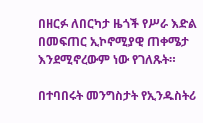በዘርፉ ለበርካታ ዜጎች የሥራ እድል በመፍጠር ኢኮኖሚያዊ ጠቀሜታ እንደሚኖረውም ነው የገለጹት።

በተባበሩት መንግስታት የኢንዱስትሪ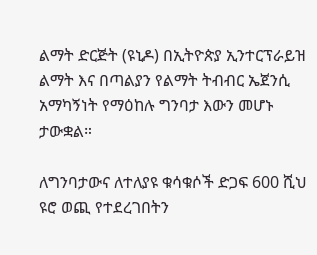ልማት ድርጅት (ዩኒዶ) በኢትዮጵያ ኢንተርፕራይዝ ልማት እና በጣልያን የልማት ትብብር ኤጀንሲ አማካኝነት የማዕከሉ ግንባታ እውን መሆኑ ታውቋል።

ለግንባታውና ለተለያዩ ቁሳቁሶች ድጋፍ 600 ሺህ ዩሮ ወጪ የተደረገበትን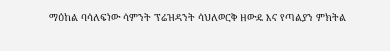ማዕከል ባሳለፍነው ሳምንት ፕሬዝዳንት ሳህለወርቅ ዘውዴ እና የጣልያን ምክትል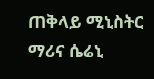ጠቅላይ ሚኒስትር ማሪና ሴሬኒ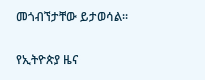መጎብኘታቸው ይታወሳል።

የኢትዮጵያ ዜና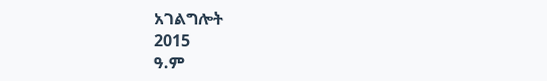አገልግሎት
2015
ዓ.ም